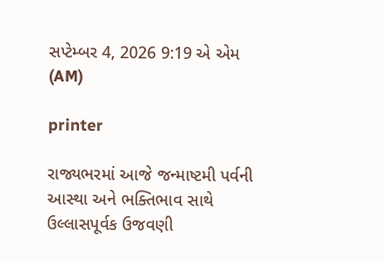સપ્ટેમ્બર 4, 2026 9:19 એ એમ (AM)

printer

રાજ્યભરમાં આજે જન્માષ્ટમી પર્વની આસ્થા અને ભક્તિભાવ સાથે ઉલ્લાસપૂર્વક ઉજવણી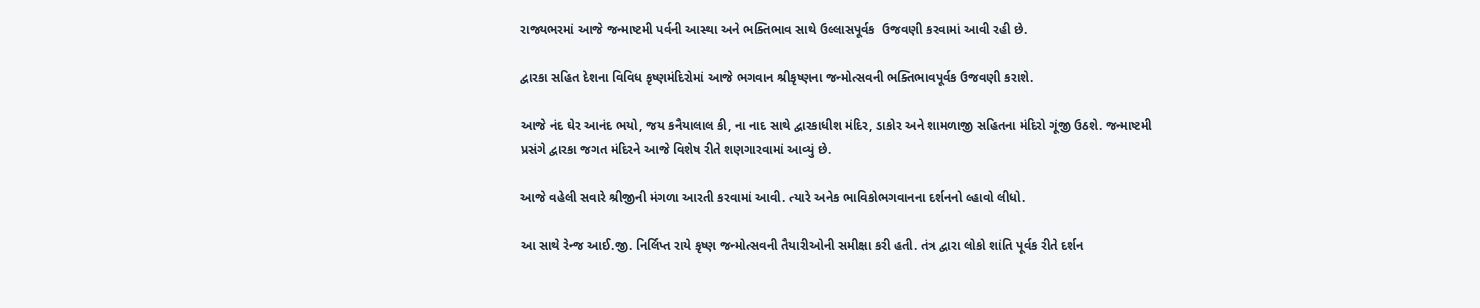રાજ્યભરમાં આજે જન્માષ્ટમી પર્વની આસ્થા અને ભક્તિભાવ સાથે ઉલ્લાસપૂર્વક  ઉજવણી કરવામાં આવી રહી છે.

દ્વારકા સહિત દેશના વિવિધ કૃષ્ણમંદિરોમાં આજે ભગવાન શ્રીકૃષ્ણના જન્મોત્સવની ભક્તિભાવપૂર્વક ઉજવણી કરાશે.

આજે નંદ ઘેર આનંદ ભયો, જય કનૈયાલાલ કી, ના નાદ સાથે દ્વારકાધીશ મંદિર, ડાકોર અને શામળાજી સહિતના મંદિરો ગૂંજી ઉઠશે. જન્માષ્ટમી પ્રસંગે દ્વારકા જગત મંદિરને આજે વિશેષ રીતે શણગારવામાં આવ્યું છે.

આજે વહેલી સવારે શ્રીજીની મંગળા આરતી કરવામાં આવી. ત્યારે અનેક ભાવિકોભગવાનના દર્શનનો લ્હાવો લીધો.

આ સાથે રેન્જ આઈ.જી. નિર્લિપ્ત રાયે કૃષ્ણ જન્મોત્સવની તૈયારીઓની સમીક્ષા કરી હતી. તંત્ર દ્વારા લોકો શાંતિ પૂર્વક રીતે દર્શન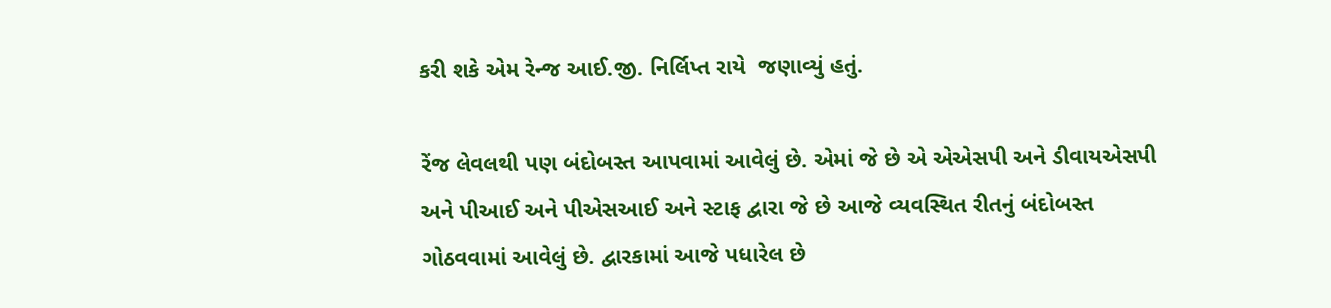કરી શકે એમ રેન્જ આઈ.જી. નિર્લિપ્ત રાયે  જણાવ્યું હતું.

રેંજ લેવલથી પણ બંદોબસ્ત આપવામાં આવેલું છે. એમાં જે છે એ એએસપી અને ડીવાયએસપી અને પીઆઈ અને પીએસઆઈ અને સ્ટાફ દ્વારા જે છે આજે વ્યવસ્થિત રીતનું બંદોબસ્ત ગોઠવવામાં આવેલું છે. દ્વારકામાં આજે પધારેલ છે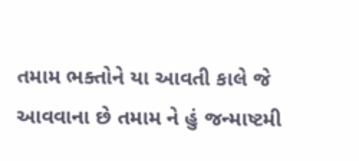તમામ ભક્તોને યા આવતી કાલે જે આવવાના છે તમામ ને હું જન્માષ્ટમી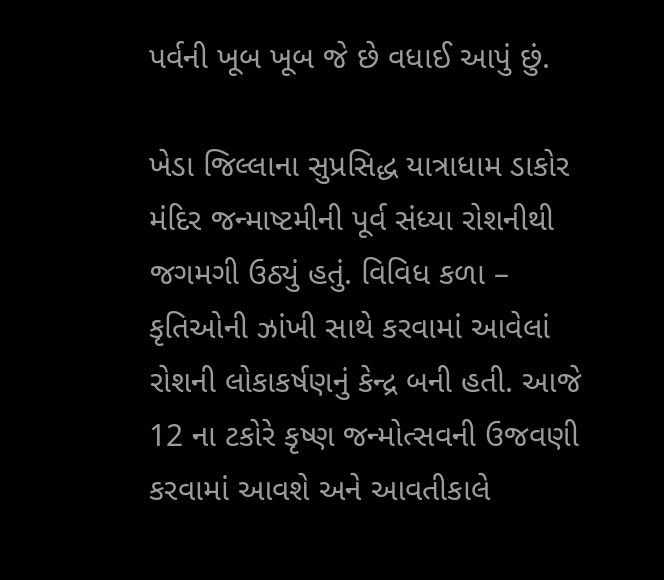પર્વની ખૂબ ખૂબ જે છે વધાઈ આપું છું.

ખેડા જિલ્લાના સુપ્રસિદ્ધ યાત્રાધામ ડાકોર મંદિર જન્માષ્ટમીની પૂર્વ સંધ્યા રોશનીથી જગમગી ઉઠ્યું હતું. વિવિધ કળા – કૃતિઓની ઝાંખી સાથે કરવામાં આવેલાં રોશની લોકાકર્ષણનું કેન્દ્ર બની હતી. આજે 12 ના ટકોરે કૃષ્ણ જન્મોત્સવની ઉજવણી કરવામાં આવશે અને આવતીકાલે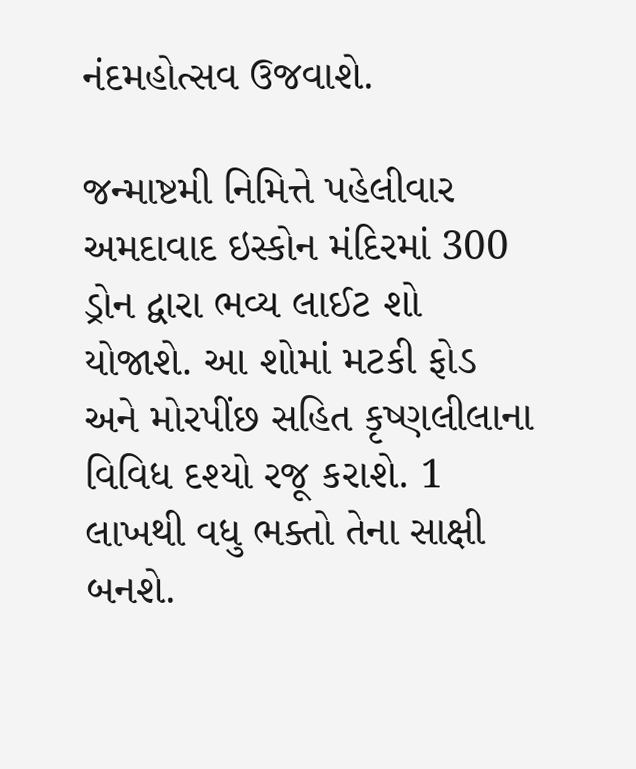નંદમહોત્સવ ઉજવાશે.

જન્માષ્ટમી નિમિત્તે પહેલીવાર અમદાવાદ ઇસ્કોન મંદિરમાં 300 ડ્રોન દ્વારા ભવ્ય લાઈટ શો યોજાશે. આ શોમાં મટકી ફોડ અને મોરપીંછ સહિત કૃષ્ણલીલાના વિવિધ દશ્યો રજૂ કરાશે. 1 લાખથી વધુ ભક્તો તેના સાક્ષી બનશે.